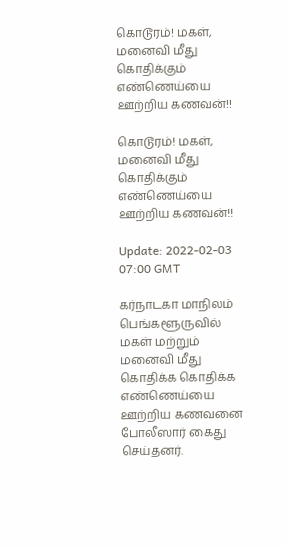கொடூரம்! மகள், மனைவி மீது கொதிக்கும் எண்ணெய்யை ஊற்றிய கணவன்!!

கொடூரம்! மகள், மனைவி மீது கொதிக்கும் எண்ணெய்யை ஊற்றிய கணவன்!!

Update: 2022-02-03 07:00 GMT

கர்நாடகா மாநிலம் பெங்களூருவில் மகள் மற்றும் மனைவி மீது கொதிக்க கொதிக்க எண்ணெய்யை ஊற்றிய கணவனை போலீஸார் கைது செய்தனர்.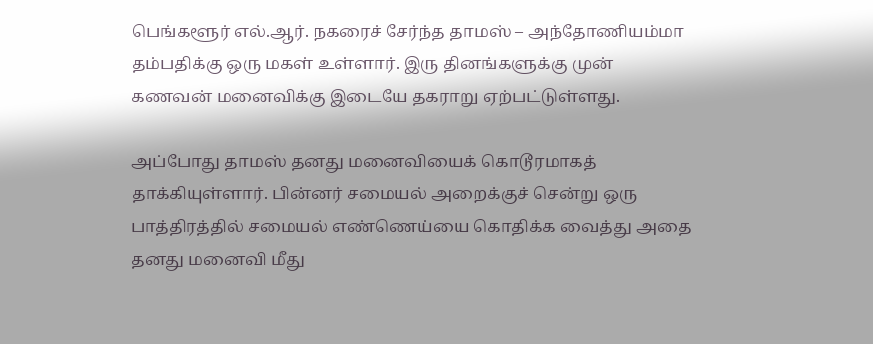பெங்களூர் எல்.ஆர். நகரைச் சேர்ந்த தாமஸ் – அந்தோணியம்மா தம்பதிக்கு ஒரு மகள் உள்ளார். இரு தினங்களுக்கு முன் கணவன் மனைவிக்கு இடையே தகராறு ஏற்பட்டுள்ளது.

அப்போது தாமஸ் தனது மனைவியைக் கொடூரமாகத் தாக்கியுள்ளார். பின்னர் சமையல் அறைக்குச் சென்று ஒரு பாத்திரத்தில் சமையல் எண்ணெய்யை கொதிக்க வைத்து அதை தனது மனைவி மீது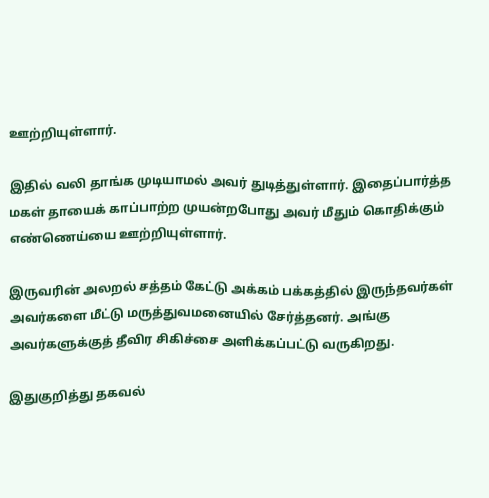ஊற்றியுள்ளார்.

இதில் வலி தாங்க முடியாமல் அவர் துடித்துள்ளார். இதைப்பார்த்த மகள் தாயைக் காப்பாற்ற முயன்றபோது அவர் மீதும் கொதிக்கும் எண்ணெய்யை ஊற்றியுள்ளார்.

இருவரின் அலறல் சத்தம் கேட்டு அக்கம் பக்கத்தில் இருந்தவர்கள் அவர்களை மீட்டு மருத்துவமனையில் சேர்த்தனர். அங்கு அவர்களுக்குத் தீவிர சிகிச்சை அளிக்கப்பட்டு வருகிறது.

இதுகுறித்து தகவல்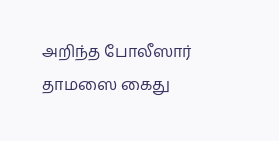அறிந்த போலீஸார் தாமஸை கைது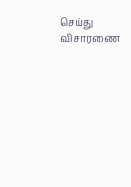செய்து விசாரணை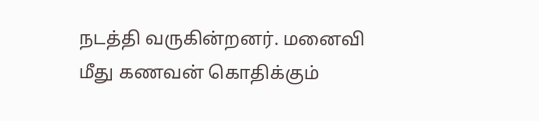நடத்தி வருகின்றனர். மனைவி மீது கணவன் கொதிக்கும்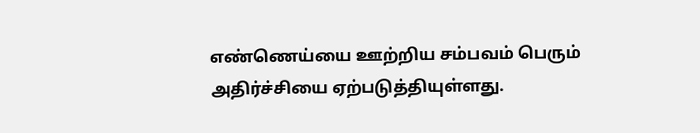எண்ணெய்யை ஊற்றிய சம்பவம் பெரும் அதிர்ச்சியை ஏற்படுத்தியுள்ளது.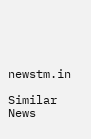newstm.in

Similar News